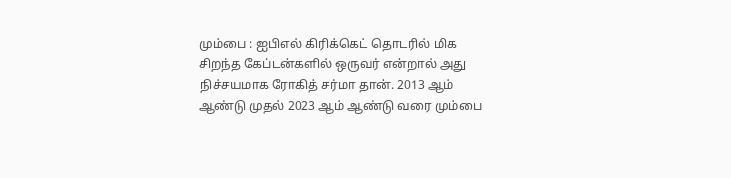மும்பை : ஐபிஎல் கிரிக்கெட் தொடரில் மிக சிறந்த கேப்டன்களில் ஒருவர் என்றால் அது நிச்சயமாக ரோகித் சர்மா தான். 2013 ஆம் ஆண்டு முதல் 2023 ஆம் ஆண்டு வரை மும்பை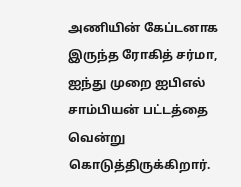அணியின் கேப்டனாக இருந்த ரோகித் சர்மா, ஐந்து முறை ஐபிஎல் சாம்பியன் பட்டத்தை வென்று கொடுத்திருக்கிறார்.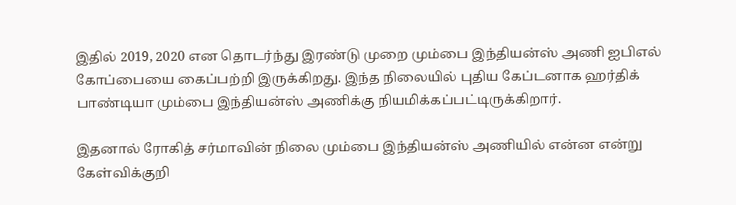இதில் 2019, 2020 என தொடர்ந்து இரண்டு முறை மும்பை இந்தியன்ஸ் அணி ஐபிஎல் கோப்பையை கைப்பற்றி இருக்கிறது. இந்த நிலையில் புதிய கேப்டனாக ஹர்திக் பாண்டியா மும்பை இந்தியன்ஸ் அணிக்கு நியமிக்கப்பட்டிருக்கிறார்.

இதனால் ரோகித் சர்மாவின் நிலை மும்பை இந்தியன்ஸ் அணியில் என்ன என்று கேள்விக்குறி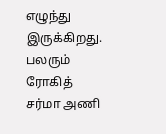எழுந்து இருக்கிறது. பலரும் ரோகித் சர்மா அணி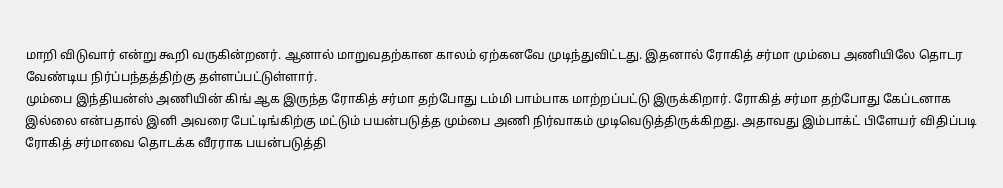மாறி விடுவார் என்று கூறி வருகின்றனர். ஆனால் மாறுவதற்கான காலம் ஏற்கனவே முடிந்துவிட்டது. இதனால் ரோகித் சர்மா மும்பை அணியிலே தொடர வேண்டிய நிர்ப்பந்தத்திற்கு தள்ளப்பட்டுள்ளார்.
மும்பை இந்தியன்ஸ் அணியின் கிங் ஆக இருந்த ரோகித் சர்மா தற்போது டம்மி பாம்பாக மாற்றப்பட்டு இருக்கிறார். ரோகித் சர்மா தற்போது கேப்டனாக இல்லை என்பதால் இனி அவரை பேட்டிங்கிற்கு மட்டும் பயன்படுத்த மும்பை அணி நிர்வாகம் முடிவெடுத்திருக்கிறது. அதாவது இம்பாக்ட் பிளேயர் விதிப்படி ரோகித் சர்மாவை தொடக்க வீரராக பயன்படுத்தி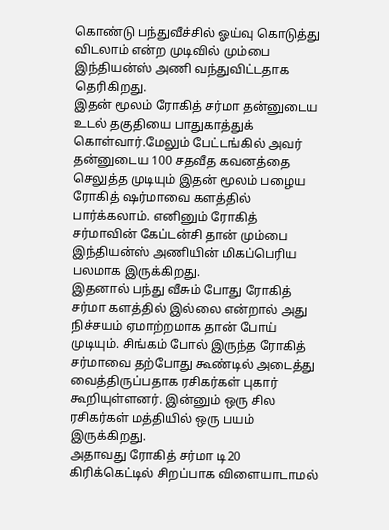கொண்டு பந்துவீச்சில் ஓய்வு கொடுத்து விடலாம் என்ற முடிவில் மும்பை இந்தியன்ஸ் அணி வந்துவிட்டதாக தெரிகிறது.
இதன் மூலம் ரோகித் சர்மா தன்னுடைய உடல் தகுதியை பாதுகாத்துக் கொள்வார்.மேலும் பேட்டங்கில் அவர் தன்னுடைய 100 சதவீத கவனத்தை செலுத்த முடியும் இதன் மூலம் பழைய ரோகித் ஷர்மாவை களத்தில் பார்க்கலாம். எனினும் ரோகித் சர்மாவின் கேப்டன்சி தான் மும்பை இந்தியன்ஸ் அணியின் மிகப்பெரிய பலமாக இருக்கிறது.
இதனால் பந்து வீசும் போது ரோகித் சர்மா களத்தில் இல்லை என்றால் அது நிச்சயம் ஏமாற்றமாக தான் போய் முடியும். சிங்கம் போல் இருந்த ரோகித் சர்மாவை தற்போது கூண்டில் அடைத்து வைத்திருப்பதாக ரசிகர்கள் புகார் கூறியுள்ளனர். இன்னும் ஒரு சில ரசிகர்கள் மத்தியில் ஒரு பயம் இருக்கிறது.
அதாவது ரோகித் சர்மா டி20 கிரிக்கெட்டில் சிறப்பாக விளையாடாமல்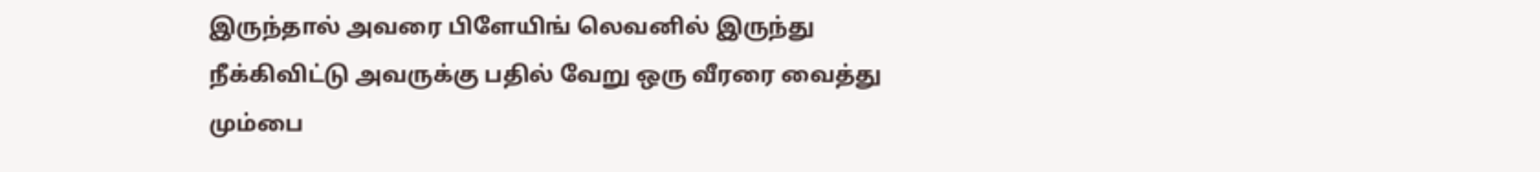இருந்தால் அவரை பிளேயிங் லெவனில் இருந்து நீக்கிவிட்டு அவருக்கு பதில் வேறு ஒரு வீரரை வைத்து மும்பை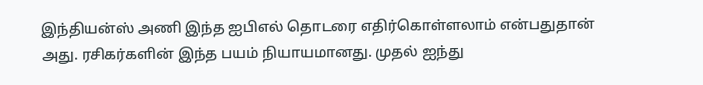இந்தியன்ஸ் அணி இந்த ஐபிஎல் தொடரை எதிர்கொள்ளலாம் என்பதுதான் அது. ரசிகர்களின் இந்த பயம் நியாயமானது. முதல் ஐந்து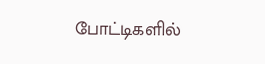போட்டிகளில்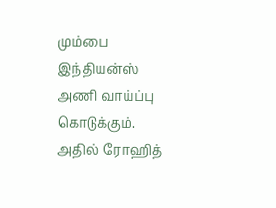மும்பை இந்தியன்ஸ் அணி வாய்ப்பு கொடுக்கும். அதில் ரோஹித்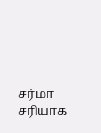சர்மா சரியாக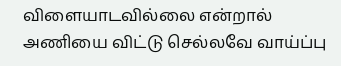விளையாடவில்லை என்றால் அணியை விட்டு செல்லவே வாய்ப்பு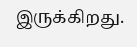இருக்கிறது.